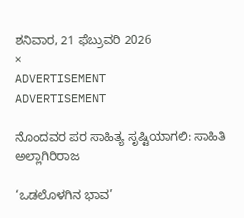ಶನಿವಾರ, 21 ಫೆಬ್ರುವರಿ 2026
×
ADVERTISEMENT
ADVERTISEMENT

ನೊಂದವರ ಪರ ಸಾಹಿತ್ಯ ಸೃಷ್ಟಿಯಾಗಲಿ: ಸಾಹಿತಿ ಅಲ್ಲಾಗಿರಿರಾಜ

‘ಒಡಲೊಳಗಿನ‌ ಭಾವ’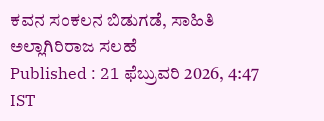ಕವನ‌ ಸಂಕಲನ ಬಿಡುಗಡೆ, ಸಾಹಿತಿ ಅಲ್ಲಾಗಿರಿರಾಜ ಸಲಹೆ
Published : 21 ಫೆಬ್ರುವರಿ 2026, 4:47 IST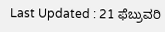Last Updated : 21 ಫೆಬ್ರುವರಿ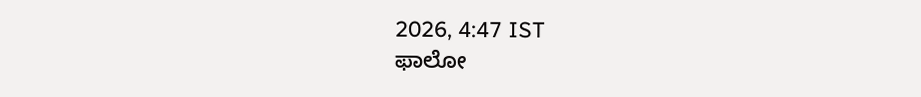2026, 4:47 IST
ಫಾಲೋ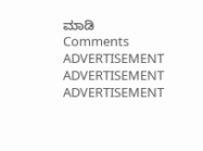ಮಾಡಿ
Comments
ADVERTISEMENT
ADVERTISEMENT
ADVERTISEMENT